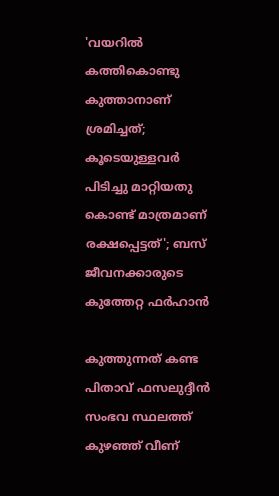'വയറിൽ കത്തികൊണ്ടു കുത്താനാണ് ശ്രമിച്ചത്; കൂടെയുള്ളവർ പിടിച്ചു മാറ്റിയതു കൊണ്ട് മാത്രമാണ് രക്ഷപ്പെട്ടത്'; ബസ് ജീവനക്കാരുടെ കുത്തേറ്റ ഫർഹാൻ

കുത്തുന്നത് കണ്ട പിതാവ് ഫസലുദ്ദീൻ സംഭവ സ്ഥലത്ത് കുഴഞ്ഞ് വീണ്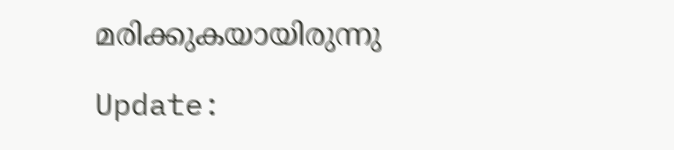മരിക്കുകയായിരുന്നു

Update: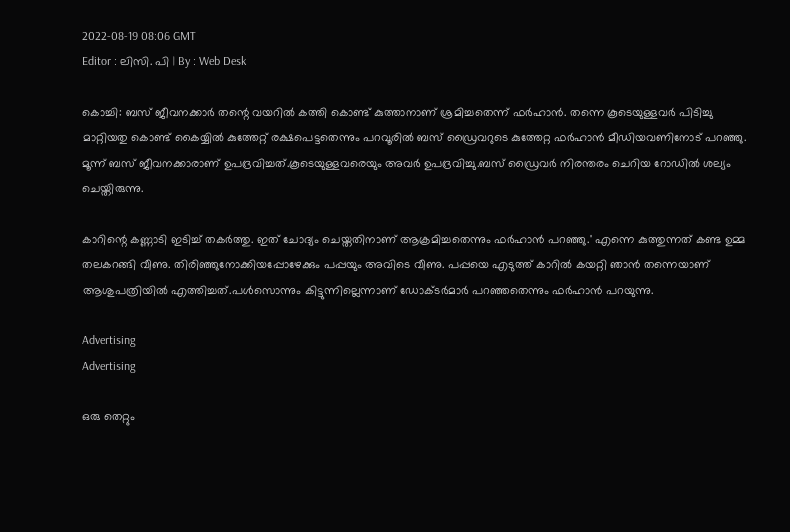2022-08-19 08:06 GMT
Editor : ലിസി. പി | By : Web Desk

കൊച്ചി: ബസ് ജീവനക്കാർ തന്റെ വയറിൽ കത്തി കൊണ്ട് കുത്താനാണ് ശ്രമിച്ചതെന്ന് ഫർഹാൻ. തന്നെ കൂടെയുള്ളവർ പിടിച്ചു മാറ്റിയതു കൊണ്ട് കൈയ്യിൽ കുത്തേറ്റ് രക്ഷപെട്ടതെന്നും പറവൂരിൽ ബസ് ഡ്രൈവറുടെ കുത്തേറ്റ ഫർഹാൻ മീഡിയവണിനോട് പറഞ്ഞു. മൂന്ന് ബസ് ജീവനക്കാരാണ് ഉപദ്രവിച്ചത്.കൂടെയുള്ളവരെയും അവർ ഉപദ്രവിച്ചു.ബസ് ഡ്രൈവർ നിരന്തരം ചെറിയ റോഡിൽ ശല്യം ചെയ്തിരുന്നു.

കാറിന്റെ കണ്ണാടി ഇടിച്ച് തകർത്തു. ഇത് ചോദ്യം ചെയ്തതിനാണ് ആക്രമിച്ചതെന്നും ഫർഹാൻ പറഞ്ഞു.' എന്നെ കുത്തുന്നത് കണ്ട ഉമ്മ തലകറങ്ങി വീണു. തിരിഞ്ഞുനോക്കിയപ്പോഴേക്കും പപ്പയും അവിടെ വീണു. പപ്പയെ എടുത്ത് കാറിൽ കയറ്റി ഞാൻ തന്നെയാണ് ആശുപത്രിയിൽ എത്തിച്ചത്.പൾസൊന്നും കിട്ടുന്നില്ലെന്നാണ് ഡോക്ടർമാർ പറഞ്ഞതെന്നും ഫർഹാൻ പറയുന്നു.

Advertising
Advertising

ഒരു തെറ്റും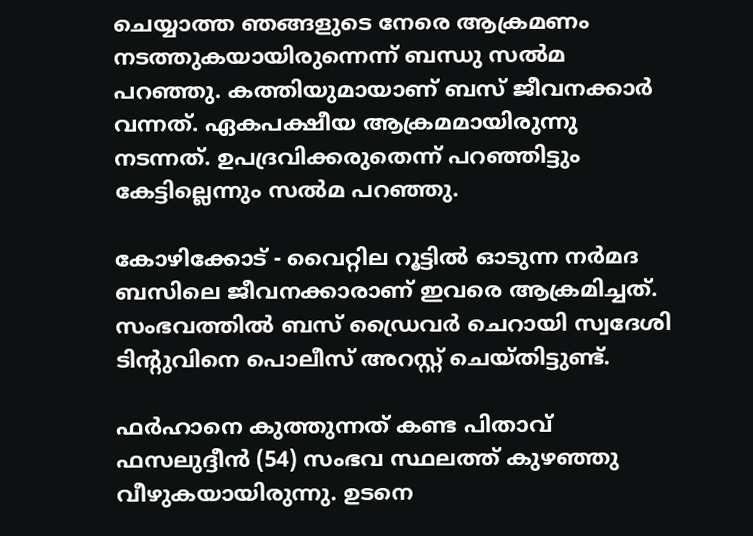ചെയ്യാത്ത ഞങ്ങളുടെ നേരെ ആക്രമണം നടത്തുകയായിരുന്നെന്ന് ബന്ധു സല്‍മ പറഞ്ഞു. കത്തിയുമായാണ് ബസ് ജീവനക്കാർ വന്നത്. ഏകപക്ഷീയ ആക്രമമായിരുന്നു നടന്നത്. ഉപദ്രവിക്കരുതെന്ന് പറഞ്ഞിട്ടും കേട്ടില്ലെന്നും സല്‍മ പറഞ്ഞു.

കോഴിക്കോട് - വൈറ്റില റൂട്ടിൽ ഓടുന്ന നർമദ ബസിലെ ജീവനക്കാരാണ് ഇവരെ ആക്രമിച്ചത്. സംഭവത്തിൽ ബസ് ഡ്രൈവർ ചെറായി സ്വദേശി ടിന്റുവിനെ പൊലീസ് അറസ്റ്റ് ചെയ്തിട്ടുണ്ട്.

ഫർഹാനെ കുത്തുന്നത് കണ്ട പിതാവ് ഫസലുദ്ദീൻ (54) സംഭവ സ്ഥലത്ത് കുഴഞ്ഞു വീഴുകയായിരുന്നു. ഉടനെ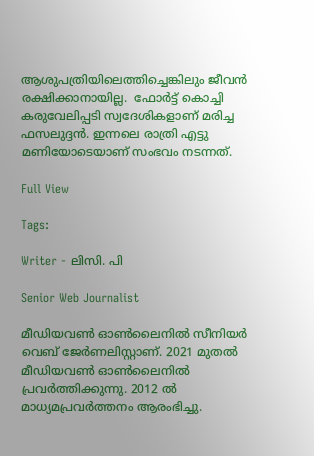ആശുപത്രിയിലെത്തിച്ചെങ്കിലും ജീവൻ രക്ഷിക്കാനായില്ല.  ഫോർട്ട് കൊച്ചി കരുവേലിപ്പടി സ്വദേശികളാണ് മരിച്ച ഫസലുദ്ദന്‍. ഇന്നലെ രാത്രി എട്ടു മണിയോടെയാണ് സംഭവം നടന്നത്.

Full View

Tags:

Writer - ലിസി. പി

Senior Web Journalist

മീഡിയവൺ ഓൺലൈനിൽ സീനിയർ വെബ് ജേർണലിസ്റ്റാണ്. 2021 മുതൽ മീഡിയവൺ ഓൺലൈനിൽ പ്രവർത്തിക്കുന്നു. 2012 ല്‍ മാധ്യമപ്രവര്‍ത്തനം ആരംഭിച്ചു.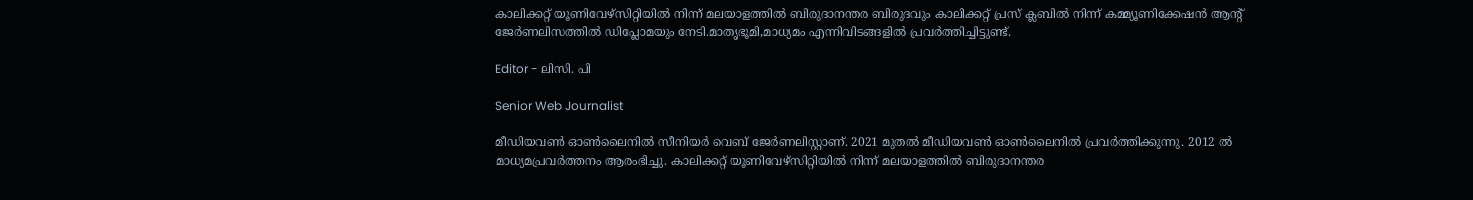കാലിക്കറ്റ് യൂണിവേഴ്‌സിറ്റിയിൽ നിന്ന് മലയാളത്തിൽ ബിരുദാനന്തര ബിരുദവും കാലിക്കറ്റ് പ്രസ് ക്ലബിൽ നിന്ന് കമ്മ്യൂണിക്കേഷൻ ആന്റ് ജേർണലിസത്തിൽ ഡിപ്ലോമയും നേടി.മാതൃഭൂമി,മാധ്യമം എന്നിവിടങ്ങളിൽ പ്രവർത്തിച്ചിട്ടുണ്ട്.

Editor - ലിസി. പി

Senior Web Journalist

മീഡിയവൺ ഓൺലൈനിൽ സീനിയർ വെബ് ജേർണലിസ്റ്റാണ്. 2021 മുതൽ മീഡിയവൺ ഓൺലൈനിൽ പ്രവർത്തിക്കുന്നു. 2012 ല്‍ മാധ്യമപ്രവര്‍ത്തനം ആരംഭിച്ചു. കാലിക്കറ്റ് യൂണിവേഴ്‌സിറ്റിയിൽ നിന്ന് മലയാളത്തിൽ ബിരുദാനന്തര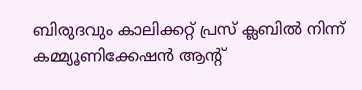ബിരുദവും കാലിക്കറ്റ് പ്രസ് ക്ലബിൽ നിന്ന് കമ്മ്യൂണിക്കേഷൻ ആന്റ്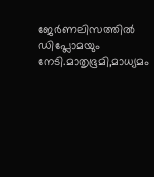ജേർണലിസത്തിൽ ഡിപ്ലോമയും നേടി.മാതൃഭൂമി,മാധ്യമം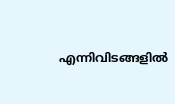എന്നിവിടങ്ങളിൽ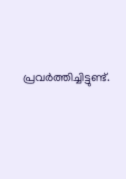പ്രവർത്തിച്ചിട്ടുണ്ട്.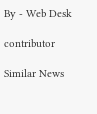By - Web Desk

contributor

Similar News